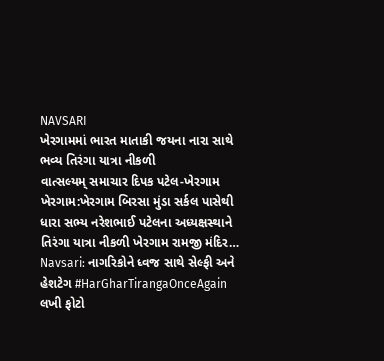NAVSARI
ખેરગામમાં ભારત માતાકી જયના નારા સાથે ભવ્ય તિરંગા યાત્રા નીકળી
વાત્સલ્યમ્ સમાચાર દિપક પટેલ-ખેરગામ ખેરગામ:ખેરગામ બિરસા મુંડા સર્કલ પાસેથી ધારા સભ્ય નરેશભાઈ પટેલના અધ્યક્ષસ્થાને તિરંગા યાત્રા નીકળી ખેરગામ રામજી મંદિર…
Navsari: નાગરિકોને ધ્વજ સાથે સેલ્ફી અને હેશટેગ #HarGharTirangaOnceAgain લખી ફોટો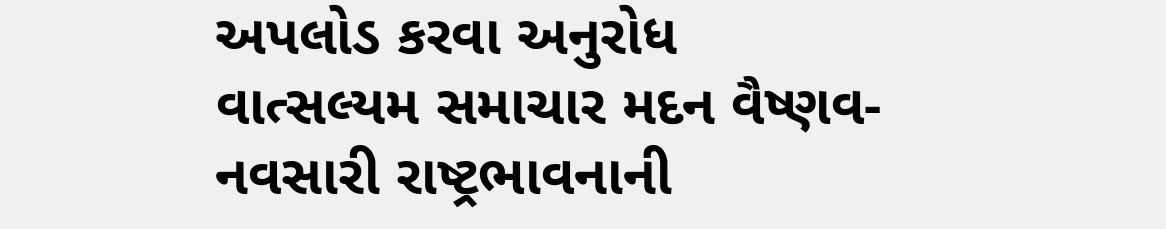અપલોડ કરવા અનુરોધ
વાત્સલ્યમ સમાચાર મદન વૈષ્ણવ-નવસારી રાષ્ટ્રભાવનાની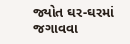જ્યોત ઘર-ઘરમાં જગાવવા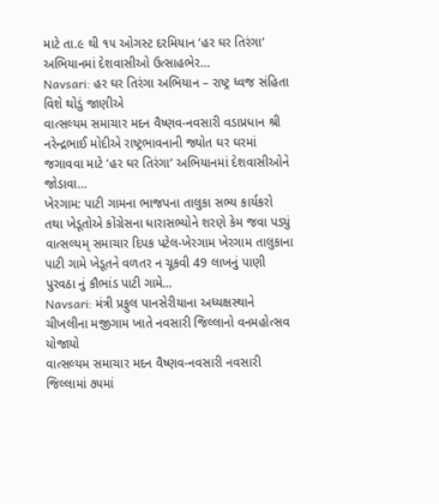માટે તા.૯ થી ૧૫ ઓગસ્ટ દરમિયાન ‘હર ઘર તિરંગા’ અભિયાનમાં દેશવાસીઓ ઉત્સાહભેર…
Navsari: હર ઘર તિરંગા અભિયાન – રાષ્ટ્ર ધ્વજ સંહિતા વિશે થોડું જાણીએ
વાત્સલ્યમ સમાચાર મદન વૈષ્ણવ-નવસારી વડાપ્રધાન શ્રી નરેન્દ્રભાઈ મોદીએ રાષ્ટ્રભાવનાની જ્યોત ઘર ઘરમાં જગાવવા માટે ‘હર ઘર તિરંગા’ અભિયાનમાં દેશવાસીઓને જોડાવા…
ખેરગામ: પાટી ગામના ભાજપના તાલુકા સભ્ય કાર્યકરો તથા ખેડૂતોએ કોંગ્રેસના ધારાસભ્યોને શરણે કેમ જવા પડ્યું
વાત્સલ્યમ્ સમાચાર દિપક પટેલ-ખેરગામ ખેરગામ તાલુકાના પાટી ગામે ખેડૂતને વળતર ન ચૂકવી 49 લાખનું પાણી પુરવઠા નું કૌભાંડ પાટી ગામે…
Navsari: મંત્રી પ્રફુલ પાનસેરીયાના અધ્યક્ષસ્થાને ચીખલીના મજીગામ ખાતે નવસારી જિલ્લાનો વનમહોત્સવ યોજાયો
વાત્સલ્યમ સમાચાર મદન વૈષ્ણવ-નવસારી નવસારી જિલ્લામાં ૭૫માં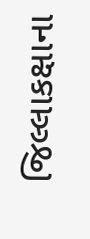જિલ્લાકક્ષાના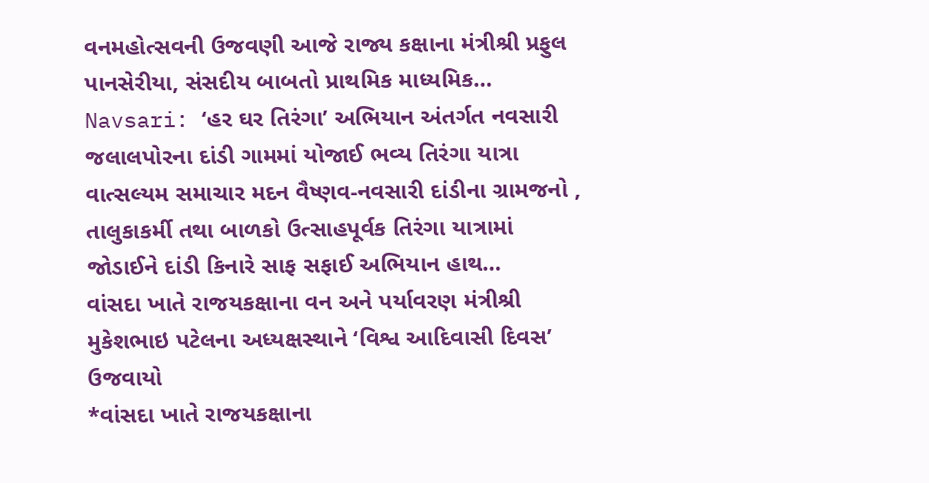વનમહોત્સવની ઉજવણી આજે રાજ્ય કક્ષાના મંત્રીશ્રી પ્રફુલ પાનસેરીયા, સંસદીય બાબતો પ્રાથમિક માધ્યમિક…
Navsari: ‘હર ઘર તિરંગા’ અભિયાન અંતર્ગત નવસારી જલાલપોરના દાંડી ગામમાં યોજાઈ ભવ્ય તિરંગા યાત્રા
વાત્સલ્યમ સમાચાર મદન વૈષ્ણવ-નવસારી દાંડીના ગ્રામજનો , તાલુકાકર્મી તથા બાળકો ઉત્સાહપૂર્વક તિરંગા યાત્રામાં જોડાઈને દાંડી કિનારે સાફ સફાઈ અભિયાન હાથ…
વાંસદા ખાતે રાજયકક્ષાના વન અને પર્યાવરણ મંત્રીશ્રી મુકેશભાઇ પટેલના અધ્યક્ષસ્થાને ‘વિશ્વ આદિવાસી દિવસ’ ઉજવાયો
*વાંસદા ખાતે રાજયકક્ષાના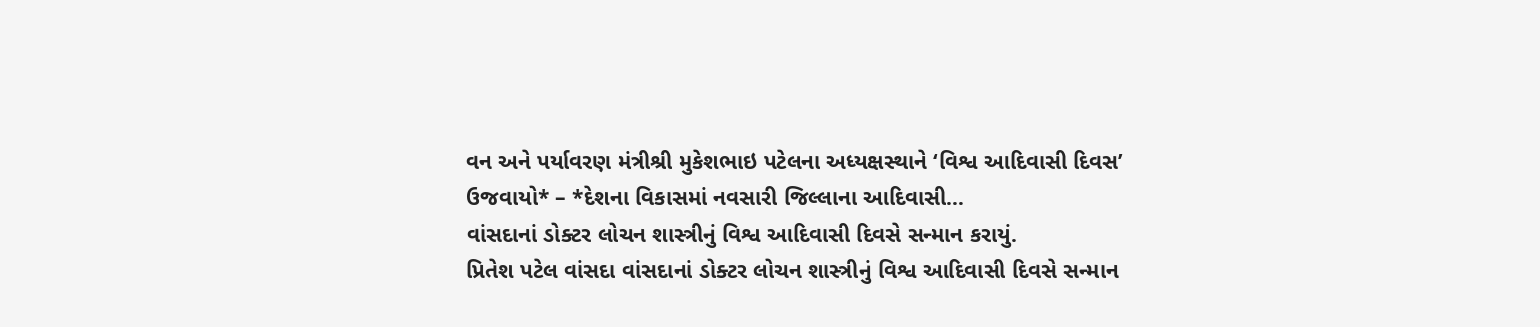વન અને પર્યાવરણ મંત્રીશ્રી મુકેશભાઇ પટેલના અધ્યક્ષસ્થાને ‘વિશ્વ આદિવાસી દિવસ’ ઉજવાયો* – *દેશના વિકાસમાં નવસારી જિલ્લાના આદિવાસી…
વાંસદાનાં ડોક્ટર લોચન શાસ્ત્રીનું વિશ્વ આદિવાસી દિવસે સન્માન કરાયું.
પ્રિતેશ પટેલ વાંસદા વાંસદાનાં ડોક્ટર લોચન શાસ્ત્રીનું વિશ્વ આદિવાસી દિવસે સન્માન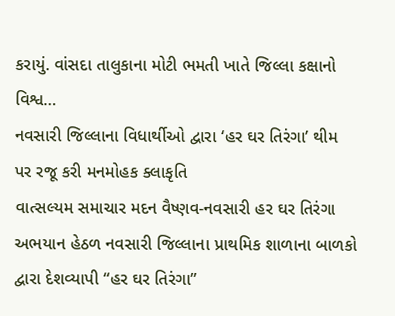કરાયું. વાંસદા તાલુકાના મોટી ભમતી ખાતે જિલ્લા કક્ષાનો વિશ્વ…
નવસારી જિલ્લાના વિધાર્થીઓ દ્વારા ‘હર ઘર તિરંગા’ થીમ પર રજૂ કરી મનમોહક ક્લાકૃતિ
વાત્સલ્યમ સમાચાર મદન વૈષ્ણવ-નવસારી હર ઘર તિરંગા અભયાન હેઠળ નવસારી જિલ્લાના પ્રાથમિક શાળાના બાળકો દ્વારા દેશવ્યાપી “હર ઘર તિરંગા”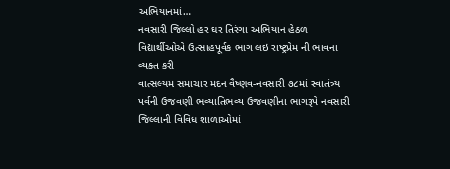અભિયાનમાં…
નવસારી જિલ્લો હર ઘર તિરંગા અભિયાન હેઠળ વિદ્યાર્થીઓએ ઉત્સાહપૂર્વક ભાગ લઇ રાષ્ટ્રપ્રેમ ની ભાવના વ્યક્ત કરી
વાત્સલ્યમ સમાચાર મદન વૈષ્ણવ-નવસારી ૭૮માં સ્વાતંત્ર્ય પર્વની ઉજવણી ભવ્યાતિભવ્ય ઉજવણીના ભાગરૂપે નવસારી જિલ્લાની વિવિધ શાળાઓમાં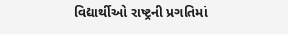વિદ્યાર્થીઓ રાષ્ટ્રની પ્રગતિમાં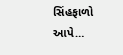સિંહફાળો આપે…